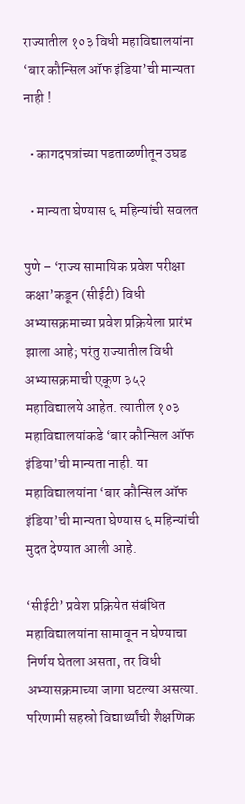राज्यातील १०३ विधी महाविद्यालयांना ‘बार कौन्सिल ऑफ इंडिया’ची मान्यता नाही !

  • कागदपत्रांच्या पडताळणीतून उघड

  • मान्यता घेण्यास ६ महिन्यांची सवलत

पुणे – ‘राज्य सामायिक प्रवेश परीक्षा कक्षा’कडून (सीईटी) विधी अभ्यासक्रमाच्या प्रवेश प्रक्रियेला प्रारंभ झाला आहे; परंतु राज्यातील विधी अभ्यासक्रमाची एकूण ३५२ महाविद्यालये आहेत. त्यातील १०३ महाविद्यालयांकडे ‘बार कौन्सिल ऑफ इंडिया’ची मान्यता नाही. या महाविद्यालयांना ‘बार कौन्सिल ऑफ इंडिया’ची मान्यता घेण्यास ६ महिन्यांची मुदत देण्यात आली आहे.

‘सीईटी’ प्रवेश प्रक्रियेत संबंधित महाविद्यालयांना सामावून न घेण्याचा निर्णय घेतला असता, तर विधी अभ्यासक्रमाच्या जागा घटल्या असत्या. परिणामी सहस्रो विद्यार्थ्यांची शैक्षणिक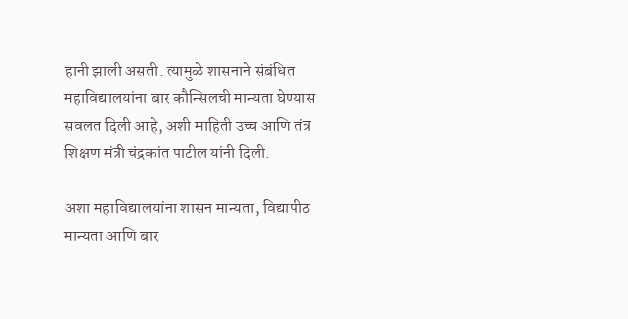हानी झाली असती. त्यामुळे शासनाने संबंधित महाविद्यालयांना बार कौन्सिलची मान्यता घेण्यास सवलत दिली आहे, अशी माहिती उच्च आणि तंत्र शिक्षण मंत्री चंद्रकांत पाटील यांनी दिली.

अशा महाविद्यालयांना शासन मान्यता, विद्यापीठ मान्यता आणि बार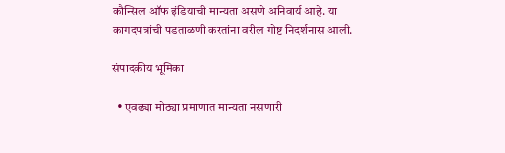कौन्सिल ऑफ इंडियाची मान्यता असणे अनिवार्य आहे. या कागदपत्रांची पडताळणी करतांना वरील गोष्ट निदर्शनास आली.

संपादकीय भूमिका

  • एवढ्या मोठ्या प्रमाणात मान्यता नसणारी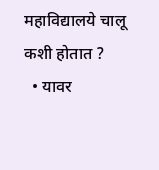महाविद्यालये चालू कशी होतात ?
  • यावर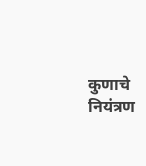कुणाचे नियंत्रण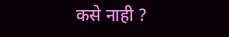कसे नाही ?